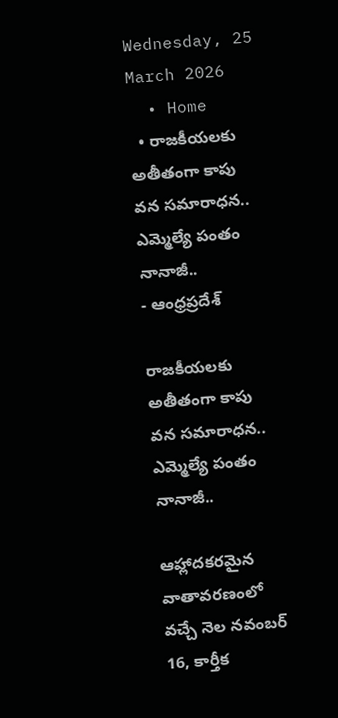Wednesday, 25 March 2026
  • Home
  • రాజకీయలకు అతీతంగా కాపు వన సమారాధన.. ఎమ్మెల్యే పంతం నానాజీ..
- ఆంధ్రప్రదేశ్

రాజకీయలకు అతీతంగా కాపు వన సమారాధన.. ఎమ్మెల్యే పంతం నానాజీ..

ఆహ్లాదకరమైన వాతావరణంలో వచ్చే నెల నవంబర్ 16, కార్తీక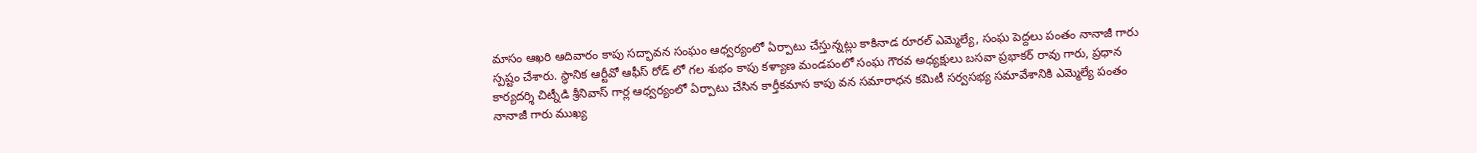మాసం ఆఖరి ఆదివారం కాపు సద్భావన సంఘం ఆధ్వర్యంలో ఏర్పాటు చేస్తున్నట్లు కాకినాడ రూరల్ ఎమ్మెల్యే, సంఘ పెద్దలు పంతం నానాజీ గారు స్పష్టం చేశారు. స్థానిక ఆర్టీవో ఆఫీస్ రోడ్ లో గల శుభం కాపు కళ్యాణ మండపంలో సంఘ గౌరవ అధ్యక్షులు బసవా ప్రభాకర్ రావు గారు, ప్రధాన కార్యదర్శి చిట్నీడి శ్రీనివాస్ గార్ల ఆధ్వర్యంలో ఏర్పాటు చేసిన కార్తీకమాస కాపు వన సమారాధన కమిటీ సర్వసభ్య సమావేశానికి ఎమ్మెల్యే పంతం నానాజీ గారు ముఖ్య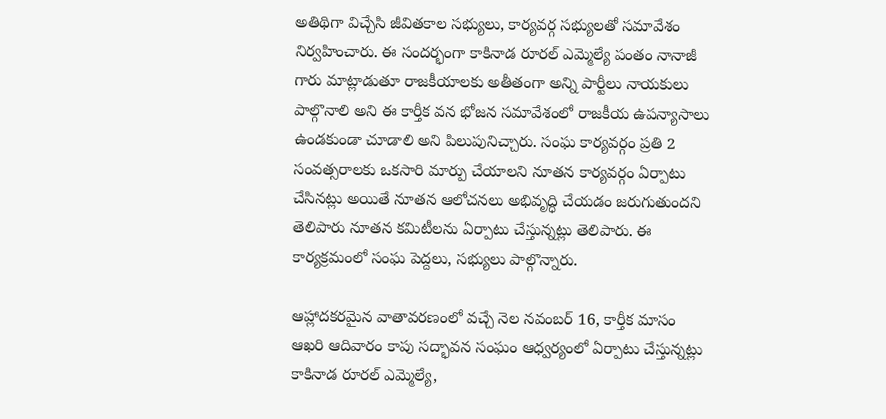అతిథిగా విచ్చేసి జీవితకాల సభ్యులు, కార్యవర్గ సభ్యులతో సమావేశం నిర్వహించారు. ఈ సందర్భంగా కాకినాడ రూరల్ ఎమ్మెల్యే పంతం నానాజీ గారు మాట్లాడుతూ రాజకీయాలకు అతీతంగా అన్ని పార్టీలు నాయకులు పాల్గొనాలి అని ఈ కార్తీక వన భోజన సమావేశంలో రాజకీయ ఉపన్యాసాలు ఉండకుండా చూడాలి అని పిలుపునిచ్చారు. సంఘ కార్యవర్గం ప్రతి 2 సంవత్సరాలకు ఒకసారి మార్పు చేయాలని నూతన కార్యవర్గం ఏర్పాటు చేసినట్లు అయితే నూతన ఆలోచనలు అభివృద్ధి చేయడం జరుగుతుందని తెలిపారు నూతన కమిటీలను ఏర్పాటు చేస్తున్నట్లు తెలిపారు. ఈ కార్యక్రమంలో సంఘ పెద్దలు, సభ్యులు పాల్గొన్నారు.

ఆహ్లాదకరమైన వాతావరణంలో వచ్చే నెల నవంబర్ 16, కార్తీక మాసం ఆఖరి ఆదివారం కాపు సద్భావన సంఘం ఆధ్వర్యంలో ఏర్పాటు చేస్తున్నట్లు కాకినాడ రూరల్ ఎమ్మెల్యే,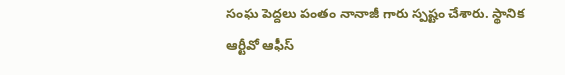సంఘ పెద్దలు పంతం నానాజీ గారు స్పష్టం చేశారు. స్థానిక ఆర్టీవో ఆఫీస్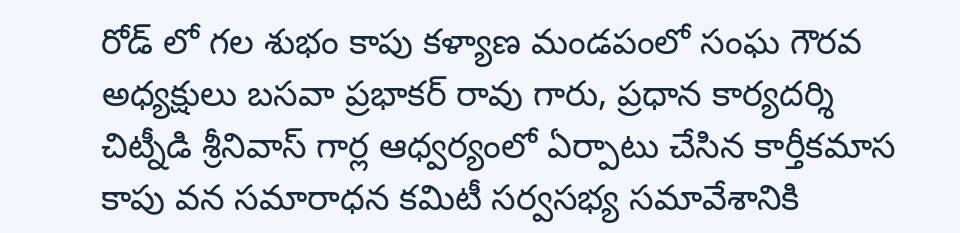రోడ్ లో గల శుభం కాపు కళ్యాణ మండపంలో సంఘ గౌరవ అధ్యక్షులు బసవా ప్రభాకర్ రావు గారు, ప్రధాన కార్యదర్శి చిట్నీడి శ్రీనివాస్ గార్ల ఆధ్వర్యంలో ఏర్పాటు చేసిన కార్తీకమాస కాపు వన సమారాధన కమిటీ సర్వసభ్య సమావేశానికి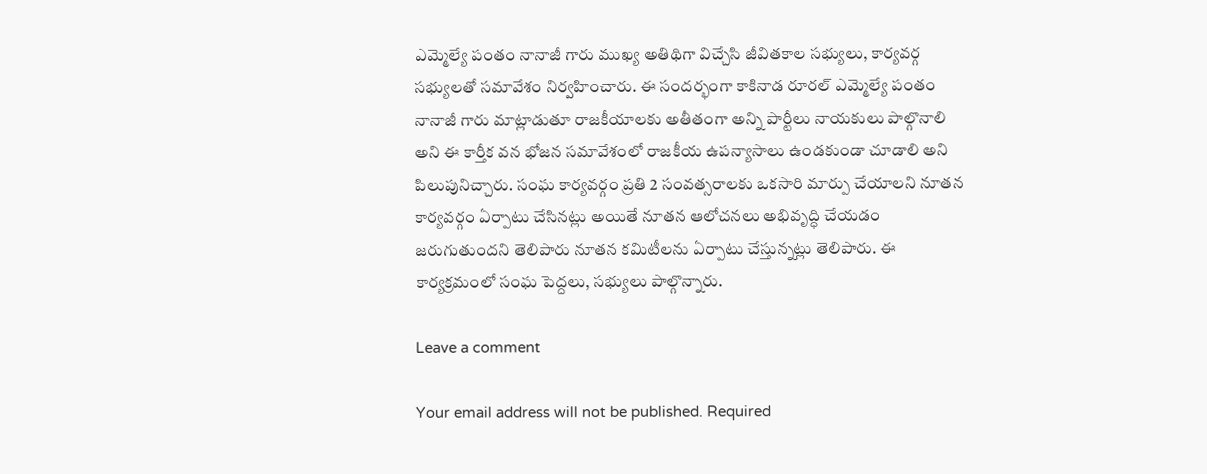ఎమ్మెల్యే పంతం నానాజీ గారు ముఖ్య అతిథిగా విచ్చేసి జీవితకాల సభ్యులు, కార్యవర్గ సభ్యులతో సమావేశం నిర్వహించారు. ఈ సందర్భంగా కాకినాడ రూరల్ ఎమ్మెల్యే పంతం నానాజీ గారు మాట్లాడుతూ రాజకీయాలకు అతీతంగా అన్ని పార్టీలు నాయకులు పాల్గొనాలి అని ఈ కార్తీక వన భోజన సమావేశంలో రాజకీయ ఉపన్యాసాలు ఉండకుండా చూడాలి అని పిలుపునిచ్చారు. సంఘ కార్యవర్గం ప్రతి 2 సంవత్సరాలకు ఒకసారి మార్పు చేయాలని నూతన కార్యవర్గం ఏర్పాటు చేసినట్లు అయితే నూతన ఆలోచనలు అభివృద్ధి చేయడం జరుగుతుందని తెలిపారు నూతన కమిటీలను ఏర్పాటు చేస్తున్నట్లు తెలిపారు. ఈ కార్యక్రమంలో సంఘ పెద్దలు, సభ్యులు పాల్గొన్నారు.

Leave a comment

Your email address will not be published. Required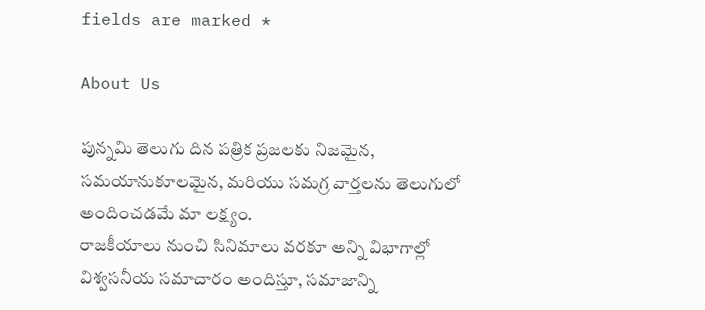fields are marked *

About Us

పున్నమి తెలుగు దిన పత్రిక ప్రజలకు నిజమైన, సమయానుకూలమైన, మరియు సమగ్ర వార్తలను తెలుగులో అందించడమే మా లక్ష్యం.
రాజకీయాలు నుంచి సినిమాలు వరకూ అన్ని విభాగాల్లో విశ్వసనీయ సమాచారం అందిస్తూ, సమాజాన్ని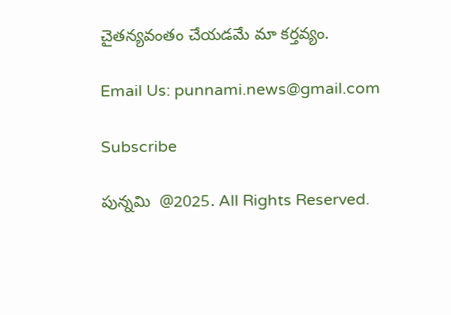చైతన్యవంతం చేయడమే మా కర్తవ్యం.

Email Us: punnami.news@gmail.com

Subscribe

పున్నమి  @2025. All Rights Reserved.